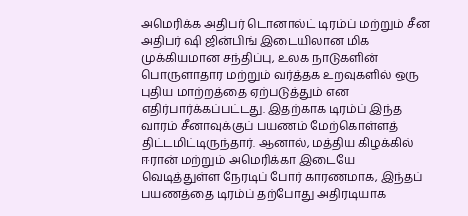அமெரிக்க அதிபர் டொனால்ட் டிரம்ப் மற்றும் சீன அதிபர் ஷி ஜின்பிங் இடையிலான மிக முக்கியமான சந்திப்பு, உலக நாடுகளின் பொருளாதார மற்றும் வர்த்தக உறவுகளில் ஒரு புதிய மாற்றத்தை ஏற்படுத்தும் என எதிர்பார்க்கப்பட்டது. இதற்காக டிரம்ப் இந்த வாரம் சீனாவுக்குப் பயணம் மேற்கொள்ளத் திட்டமிட்டிருந்தார். ஆனால், மத்திய கிழக்கில் ஈரான் மற்றும் அமெரிக்கா இடையே வெடித்துள்ள நேரடிப் போர் காரணமாக, இந்தப் பயணத்தை டிரம்ப் தற்போது அதிரடியாக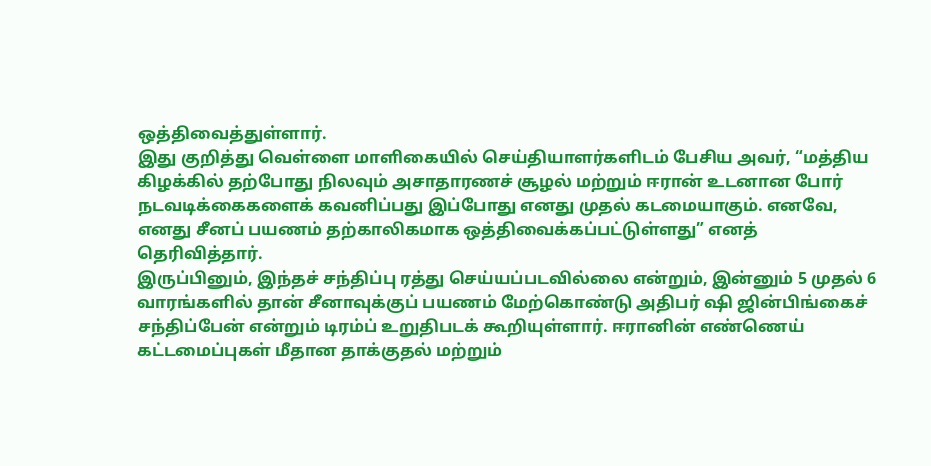ஒத்திவைத்துள்ளார்.
இது குறித்து வெள்ளை மாளிகையில் செய்தியாளர்களிடம் பேசிய அவர், “மத்திய கிழக்கில் தற்போது நிலவும் அசாதாரணச் சூழல் மற்றும் ஈரான் உடனான போர் நடவடிக்கைகளைக் கவனிப்பது இப்போது எனது முதல் கடமையாகும். எனவே, எனது சீனப் பயணம் தற்காலிகமாக ஒத்திவைக்கப்பட்டுள்ளது” எனத் தெரிவித்தார்.
இருப்பினும், இந்தச் சந்திப்பு ரத்து செய்யப்படவில்லை என்றும், இன்னும் 5 முதல் 6 வாரங்களில் தான் சீனாவுக்குப் பயணம் மேற்கொண்டு அதிபர் ஷி ஜின்பிங்கைச் சந்திப்பேன் என்றும் டிரம்ப் உறுதிபடக் கூறியுள்ளார். ஈரானின் எண்ணெய் கட்டமைப்புகள் மீதான தாக்குதல் மற்றும்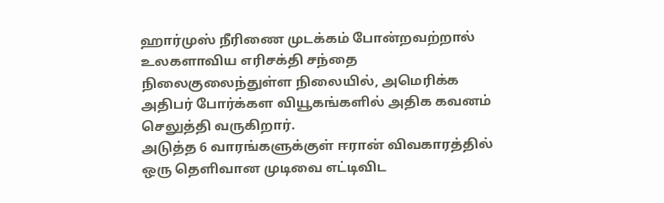ஹார்முஸ் நீரிணை முடக்கம் போன்றவற்றால் உலகளாவிய எரிசக்தி சந்தை நிலைகுலைந்துள்ள நிலையில், அமெரிக்க அதிபர் போர்க்கள வியூகங்களில் அதிக கவனம் செலுத்தி வருகிறார்.
அடுத்த 6 வாரங்களுக்குள் ஈரான் விவகாரத்தில் ஒரு தெளிவான முடிவை எட்டிவிட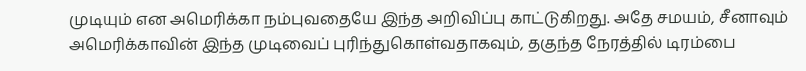முடியும் என அமெரிக்கா நம்புவதையே இந்த அறிவிப்பு காட்டுகிறது. அதே சமயம், சீனாவும் அமெரிக்காவின் இந்த முடிவைப் புரிந்துகொள்வதாகவும், தகுந்த நேரத்தில் டிரம்பை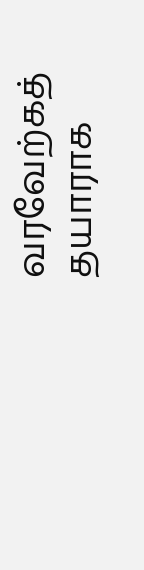வரவேற்கத் தயாராக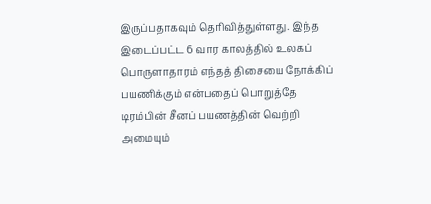இருப்பதாகவும் தெரிவித்துள்ளது. இந்த இடைப்பட்ட 6 வார காலத்தில் உலகப் பொருளாதாரம் எந்தத் திசையை நோக்கிப் பயணிக்கும் என்பதைப் பொறுத்தே டிரம்பின் சீனப் பயணத்தின் வெற்றி அமையும்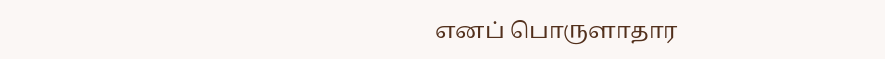எனப் பொருளாதார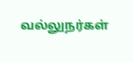வல்லுநர்கள்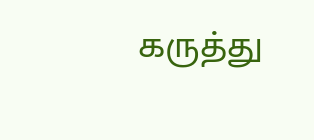கருத்து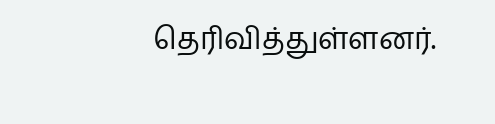தெரிவித்துள்ளனர்.